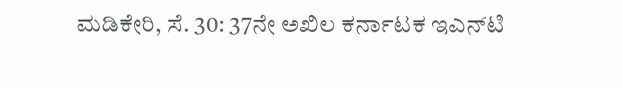ಮಡಿಕೇರಿ, ಸೆ. 30: 37ನೇ ಅಖಿಲ ಕರ್ನಾಟಕ ಇಎನ್‍ಟಿ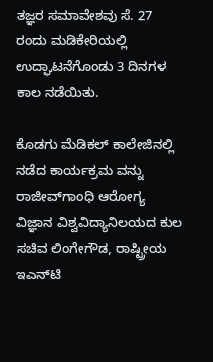ತಜ್ಞರ ಸಮಾವೇಶವು ಸೆ. 27 ರಂದು ಮಡಿಕೇರಿಯಲ್ಲಿ ಉದ್ಘಾಟನೆಗೊಂಡು 3 ದಿನಗಳ ಕಾಲ ನಡೆಯಿತು.

ಕೊಡಗು ಮೆಡಿಕಲ್ ಕಾಲೇಜಿನಲ್ಲಿ ನಡೆದ ಕಾರ್ಯಕ್ರಮ ವನ್ನು ರಾಜೀವ್‍ಗಾಂಧಿ ಆರೋಗ್ಯ ವಿಜ್ಞಾನ ವಿಶ್ವವಿದ್ಯಾನಿಲಯದ ಕುಲ ಸಚಿವ ಲಿಂಗೇಗೌಡ, ರಾಷ್ಟ್ರೀಯ ಇಎನ್‍ಟಿ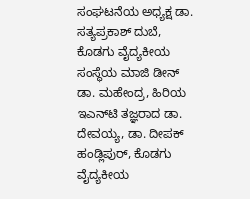ಸಂಘಟನೆಯ ಅಧ್ಯಕ್ಷ ಡಾ. ಸತ್ಯಪ್ರಕಾಶ್ ದುಬೆ, ಕೊಡಗು ವೈದ್ಯಕೀಯ ಸಂಸ್ಥೆಯ ಮಾಜಿ ಡೀನ್ ಡಾ. ಮಹೇಂದ್ರ, ಹಿರಿಯ ಇಎನ್‍ಟಿ ತಜ್ಞರಾದ ಡಾ. ದೇವಯ್ಯ, ಡಾ. ದೀಪಕ್ ಹಂಡ್ಲಿಪುರ್, ಕೊಡಗು ವೈದ್ಯಕೀಯ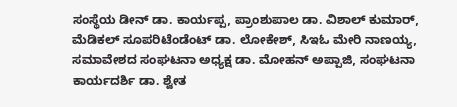ಸಂಸ್ಥೆಯ ಡೀನ್ ಡಾ. ಕಾರ್ಯಪ್ಪ, ಪ್ರಾಂಶುಪಾಲ ಡಾ. ವಿಶಾಲ್ ಕುಮಾರ್, ಮೆಡಿಕಲ್ ಸೂಪರಿಟೆಂಡೆಂಟ್ ಡಾ. ಲೋಕೇಶ್, ಸಿಇಓ ಮೇರಿ ನಾಣಯ್ಯ, ಸಮಾವೇಶದ ಸಂಘಟನಾ ಅಧ್ಯಕ್ಷ ಡಾ. ಮೋಹನ್ ಅಪ್ಪಾಜಿ, ಸಂಘಟನಾ ಕಾರ್ಯದರ್ಶಿ ಡಾ. ಶ್ವೇತ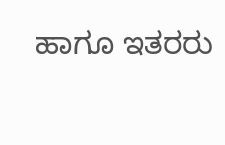ಹಾಗೂ ಇತರರು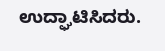ಉದ್ಘಾಟಿಸಿದರು.